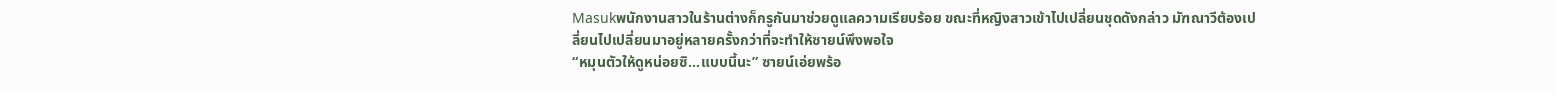Masukพนักงานสาวในร้านต่างก็กรูกันมาช่วยดูแลความเรียบร้อย ขณะที่หญิงสาวเข้าไปเปลี่ยนชุดดังกล่าว มัฑณาวีต้องเปลี่ยนไปเปลี่ยนมาอยู่หลายครั้งกว่าที่จะทำให้ซายน์พึงพอใจ
“หมุนตัวให้ดูหน่อยซิ...แบบนี้นะ” ซายน์เอ่ยพร้อ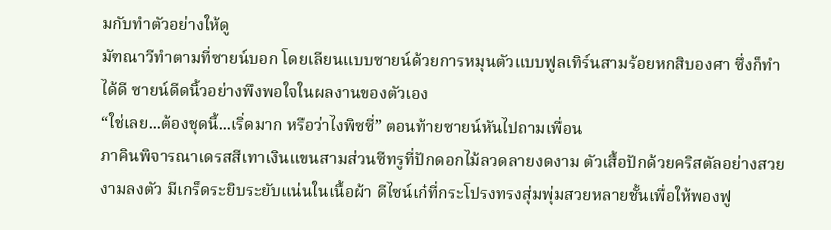มกับทำตัวอย่างให้ดู
มัฑณาวีทำตามที่ซายน์บอก โดยเลียนแบบซายน์ด้วยการหมุนตัวแบบฟูลเทิร์นสามร้อยหกสิบองศา ซึ่งก็ทำได้ดี ซายน์ดีดนิ้วอย่างพึงพอใจในผลงานของตัวเอง
“ใช่เลย...ต้องชุดนี้...เริ่ดมาก หรือว่าไงพิซซี่” ตอนท้ายซายน์หันไปถามเพื่อน
ภาคินพิจารณาเดรสสีเทาเงินแขนสามส่วนซีทรูที่ปักดอกไม้ลวดลายงดงาม ตัวเสื้อปักด้วยคริสตัลอย่างสวยงามลงตัว มีเกร็ดระยิบระยับแน่นในเนื้อผ้า ดีไซน์เก๋ที่กระโปรงทรงสุ่มพุ่มสวยหลายชั้นเพื่อให้พองฟู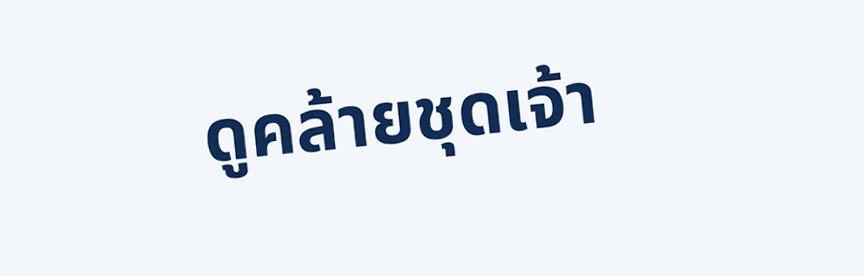ดูคล้ายชุดเจ้า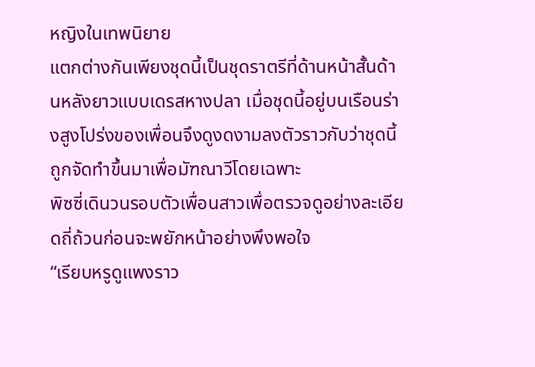หญิงในเทพนิยาย
แตกต่างกันเพียงชุดนี้เป็นชุดราตรีที่ด้านหน้าสั้นด้านหลังยาวแบบเดรสหางปลา เมื่อชุดนี้อยู่บนเรือนร่างสูงโปร่งของเพื่อนจึงดูงดงามลงตัวราวกับว่าชุดนี้ถูกจัดทำขึ้นมาเพื่อมัฑณาวีโดยเฉพาะ
พิซซี่เดินวนรอบตัวเพื่อนสาวเพื่อตรวจดูอย่างละเอียดถี่ถ้วนก่อนจะพยักหน้าอย่างพึงพอใจ
“เรียบหรูดูแพงราว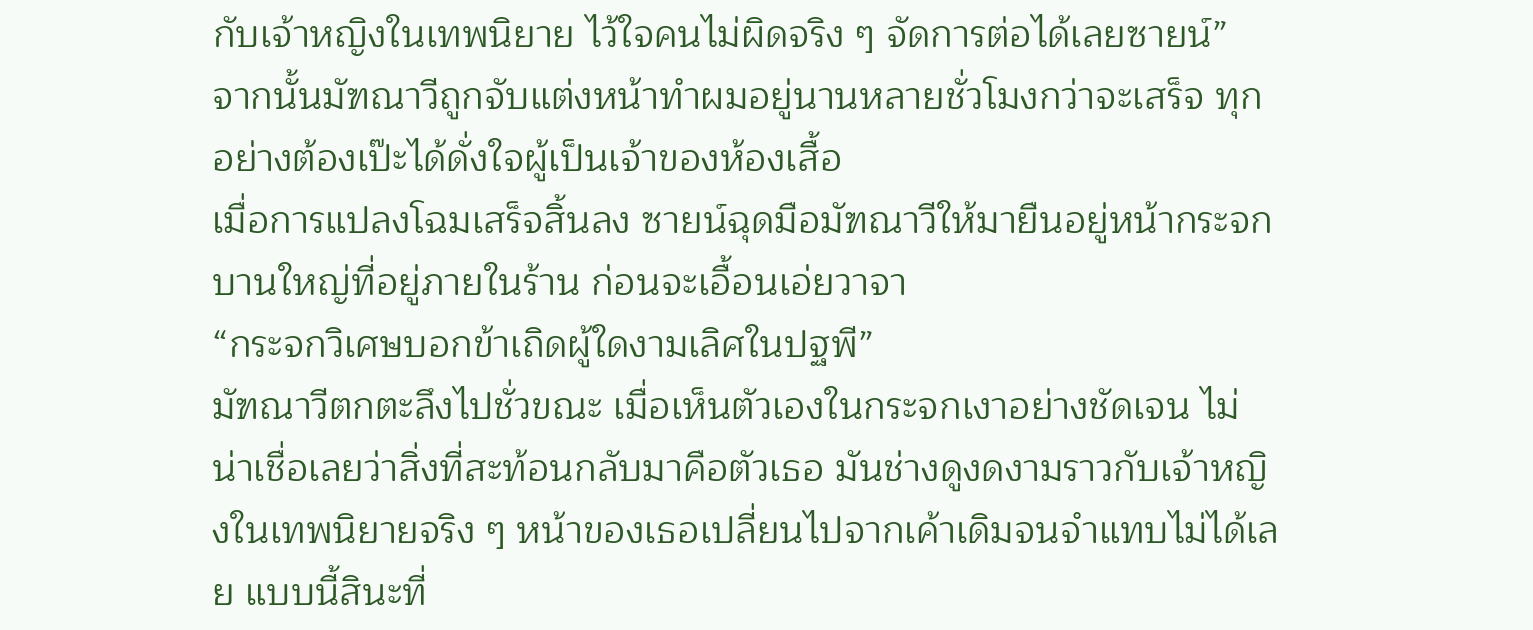กับเจ้าหญิงในเทพนิยาย ไว้ใจคนไม่ผิดจริง ๆ จัดการต่อได้เลยซายน์”
จากนั้นมัฑณาวีถูกจับแต่งหน้าทำผมอยู่นานหลายชั่วโมงกว่าจะเสร็จ ทุกอย่างต้องเป๊ะได้ดั่งใจผู้เป็นเจ้าของห้องเสื้อ
เมื่อการแปลงโฉมเสร็จสิ้นลง ซายน์ฉุดมือมัฑณาวีให้มายืนอยู่หน้ากระจกบานใหญ่ที่อยู่ภายในร้าน ก่อนจะเอื้อนเอ่ยวาจา
“กระจกวิเศษบอกข้าเถิดผู้ใดงามเลิศในปฐพี”
มัฑณาวีตกตะลึงไปชั่วขณะ เมื่อเห็นตัวเองในกระจกเงาอย่างชัดเจน ไม่น่าเชื่อเลยว่าสิ่งที่สะท้อนกลับมาคือตัวเธอ มันช่างดูงดงามราวกับเจ้าหญิงในเทพนิยายจริง ๆ หน้าของเธอเปลี่ยนไปจากเค้าเดิมจนจำแทบไม่ได้เลย แบบนี้สินะที่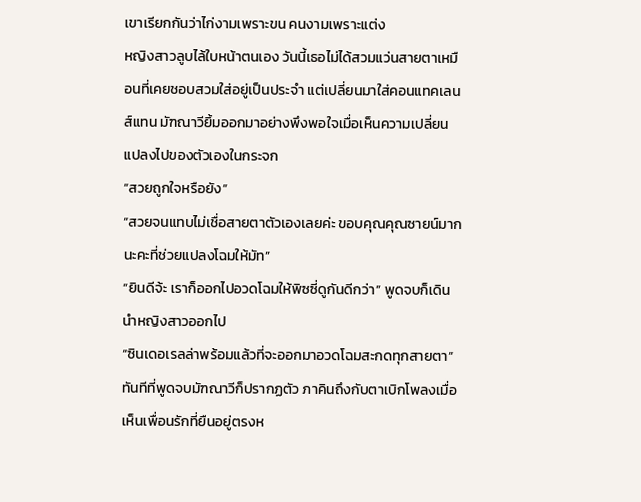เขาเรียกกันว่าไก่งามเพราะขน คนงามเพราะแต่ง
หญิงสาวลูบไล้ใบหน้าตนเอง วันนี้เธอไม่ได้สวมแว่นสายตาเหมือนที่เคยชอบสวมใส่อยู่เป็นประจำ แต่เปลี่ยนมาใส่คอนแทคเลนส์แทน มัฑณาวียิ้มออกมาอย่างพึงพอใจเมื่อเห็นความเปลี่ยนแปลงไปของตัวเองในกระจก
“สวยถูกใจหรือยัง”
“สวยจนแทบไม่เชื่อสายตาตัวเองเลยค่ะ ขอบคุณคุณซายน์มากนะคะที่ช่วยแปลงโฉมให้มัท”
“ยินดีจ้ะ เราก็ออกไปอวดโฉมให้พิซซี่ดูกันดีกว่า” พูดจบก็เดินนำหญิงสาวออกไป
“ซินเดอเรลล่าพร้อมแล้วที่จะออกมาอวดโฉมสะกดทุกสายตา”
ทันทีที่พูดจบมัฑณาวีก็ปรากฏตัว ภาคินถึงกับตาเบิกโพลงเมื่อเห็นเพื่อนรักที่ยืนอยู่ตรงห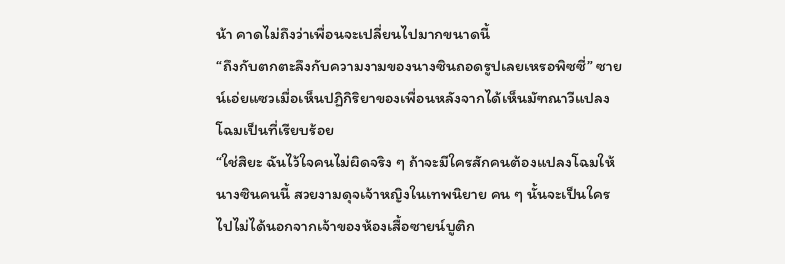น้า คาดไม่ถึงว่าเพื่อนจะเปลี่ยนไปมากขนาดนี้
“ถึงกับตกตะลึงกับความงามของนางซินถอดรูปเลยเหรอพิซซี่” ซายน์เอ่ยแซวเมื่อเห็นปฏิกิริยาของเพื่อนหลังจากได้เห็นมัฑณาวีแปลงโฉมเป็นที่เรียบร้อย
“ใช่สิยะ ฉันไว้ใจคนไม่ผิดจริง ๆ ถ้าจะมีใครสักคนต้องแปลงโฉมให้นางซินคนนี้ สวยงามดุจเจ้าหญิงในเทพนิยาย คน ๆ นั้นจะเป็นใครไปไม่ได้นอกจากเจ้าของห้องเสื้อซายน์บูติก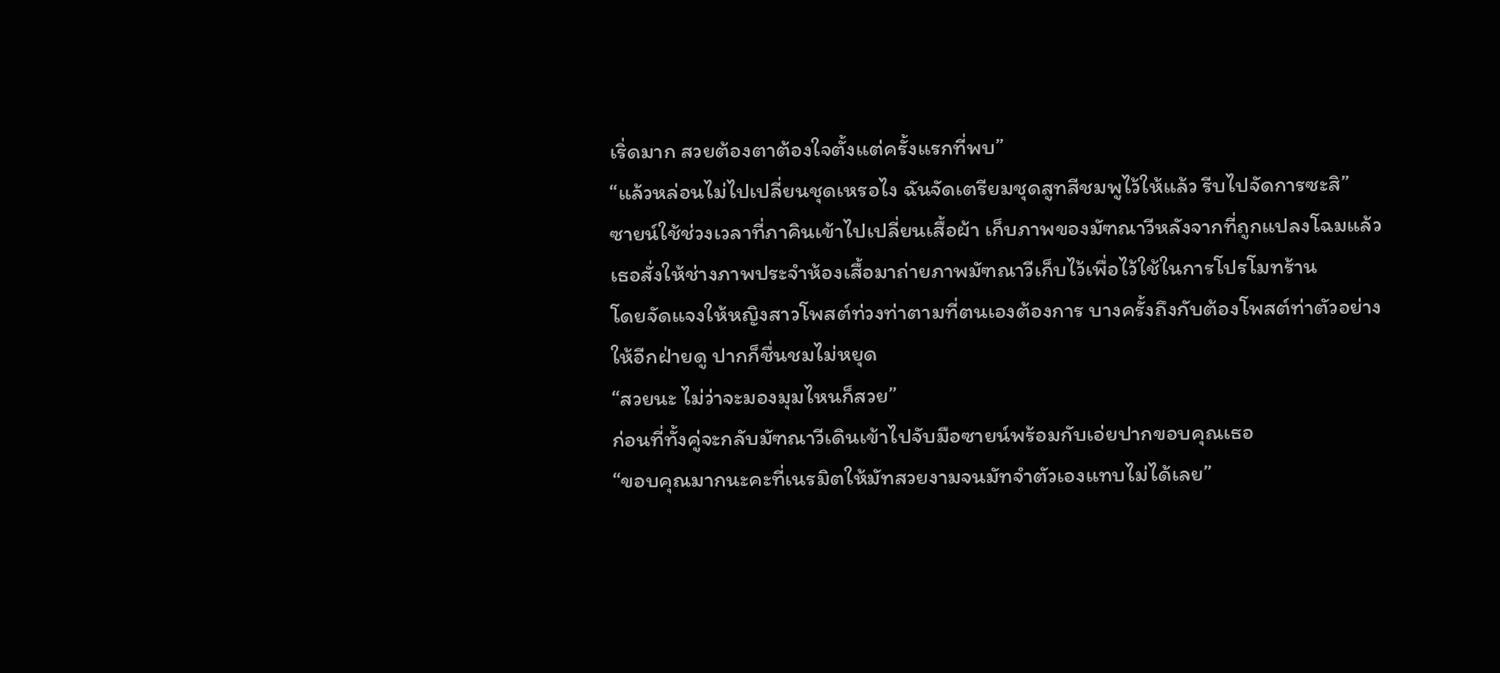เริ่ดมาก สวยต้องตาต้องใจตั้งแต่ครั้งแรกที่พบ”
“แล้วหล่อนไม่ไปเปลี่ยนชุดเหรอไง ฉันจัดเตรียมชุดสูทสีชมพูไว้ให้แล้ว รีบไปจัดการซะสิ”
ซายน์ใช้ช่วงเวลาที่ภาคินเข้าไปเปลี่ยนเสื้อผ้า เก็บภาพของมัฑณาวีหลังจากที่ถูกแปลงโฉมแล้ว เธอสั่งให้ช่างภาพประจำห้องเสื้อมาถ่ายภาพมัฑณาวีเก็บไว้เพื่อไว้ใช้ในการโปรโมทร้าน
โดยจัดแจงให้หญิงสาวโพสต์ท่วงท่าตามที่ตนเองต้องการ บางครั้งถึงกับต้องโพสต์ท่าตัวอย่างให้อีกฝ่ายดู ปากก็ชื่นชมไม่หยุด
“สวยนะ ไม่ว่าจะมองมุมไหนก็สวย”
ก่อนที่ทั้งคู่จะกลับมัฑณาวีเดินเข้าไปจับมือซายน์พร้อมกับเอ่ยปากขอบคุณเธอ
“ขอบคุณมากนะคะที่เนรมิตให้มัทสวยงามจนมัทจำตัวเองแทบไม่ได้เลย”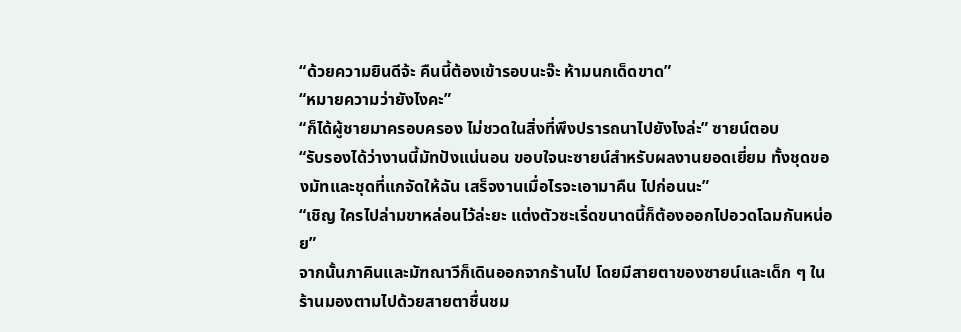“ด้วยความยินดีจ้ะ คืนนี้ต้องเข้ารอบนะจ๊ะ ห้ามนกเด็ดขาด”
“หมายความว่ายังไงคะ”
“ก็ได้ผู้ชายมาครอบครอง ไม่ชวดในสิ่งที่พึงปรารถนาไปยังไงล่ะ” ซายน์ตอบ
“รับรองได้ว่างานนี้มัทปังแน่นอน ขอบใจนะซายน์สำหรับผลงานยอดเยี่ยม ทั้งชุดของมัทและชุดที่แกจัดให้ฉัน เสร็จงานเมื่อไรจะเอามาคืน ไปก่อนนะ”
“เชิญ ใครไปล่ามขาหล่อนไว้ล่ะยะ แต่งตัวซะเริ่ดขนาดนี้ก็ต้องออกไปอวดโฉมกันหน่อย”
จากนั้นภาคินและมัฑณาวีก็เดินออกจากร้านไป โดยมีสายตาของซายน์และเด็ก ๆ ในร้านมองตามไปด้วยสายตาชื่นชม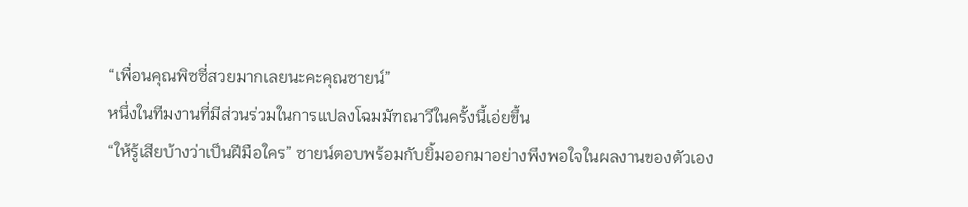“เพื่อนคุณพิซซี่สวยมากเลยนะคะคุณซายน์”
หนึ่งในทีมงานที่มีส่วนร่วมในการแปลงโฉมมัฑณาวีในครั้งนี้เอ่ยขึ้น
“ให้รู้เสียบ้างว่าเป็นฝีมือใคร” ซายน์ตอบพร้อมกับยิ้มออกมาอย่างพึงพอใจในผลงานของตัวเอง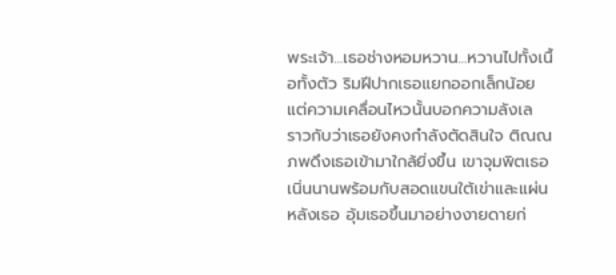พระเจ้า...เธอช่างหอมหวาน...หวานไปทั้งเนื้อทั้งตัว ริมฝีปากเธอแยกออกเล็กน้อย แต่ความเคลื่อนไหวนั้นบอกความลังเล ราวกับว่าเธอยังคงกำลังตัดสินใจ ติณณภพดึงเธอเข้ามาใกล้ยิ่งขึ้น เขาจุมพิตเธอเนิ่นนานพร้อมกับสอดแขนใต้เข่าและแผ่นหลังเธอ อุ้มเธอขึ้นมาอย่างงายดายก่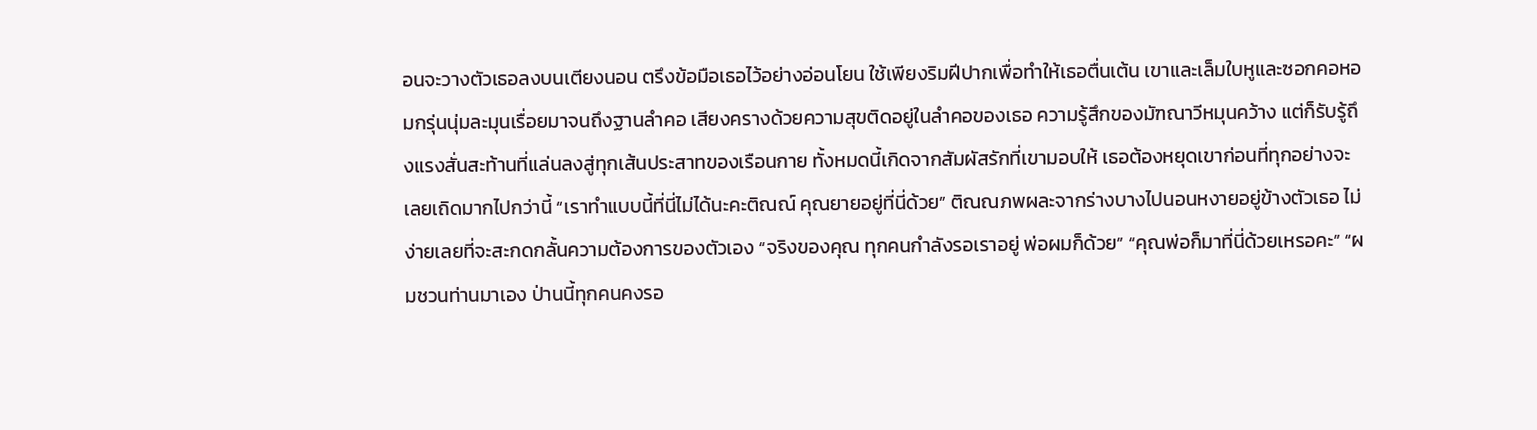อนจะวางตัวเธอลงบนเตียงนอน ตรึงข้อมือเธอไว้อย่างอ่อนโยน ใช้เพียงริมฝีปากเพื่อทำให้เธอตื่นเต้น เขาและเล็มใบหูและซอกคอหอมกรุ่นนุ่มละมุนเรื่อยมาจนถึงฐานลำคอ เสียงครางด้วยความสุขติดอยู่ในลำคอของเธอ ความรู้สึกของมัฑณาวีหมุนคว้าง แต่ก็รับรู้ถึงแรงสั่นสะท้านที่แล่นลงสู่ทุกเส้นประสาทของเรือนกาย ทั้งหมดนี้เกิดจากสัมผัสรักที่เขามอบให้ เธอต้องหยุดเขาก่อนที่ทุกอย่างจะเลยเถิดมากไปกว่านี้ “เราทำแบบนี้ที่นี่ไม่ได้นะคะติณณ์ คุณยายอยู่ที่นี่ด้วย” ติณณภพผละจากร่างบางไปนอนหงายอยู่ข้างตัวเธอ ไม่ง่ายเลยที่จะสะกดกลั้นความต้องการของตัวเอง “จริงของคุณ ทุกคนกำลังรอเราอยู่ พ่อผมก็ด้วย” “คุณพ่อก็มาที่นี่ด้วยเหรอคะ” “ผมชวนท่านมาเอง ป่านนี้ทุกคนคงรอ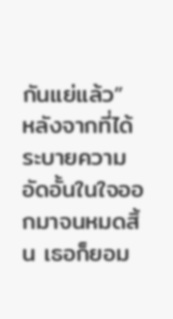กันแย่แล้ว”
หลังจากที่ได้ระบายความอัดอั้นในใจออกมาจนหมดสิ้น เธอก็ยอม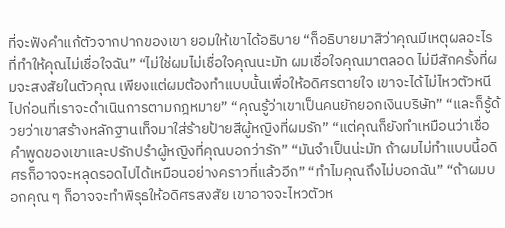ที่จะฟังคำแก้ตัวจากปากของเขา ยอมให้เขาได้อธิบาย “ก็อธิบายมาสิว่าคุณมีเหตุผลอะไรที่ทำให้คุณไม่เชื่อใจฉัน” “ไม่ใช่ผมไม่เชื่อใจคุณนะมัท ผมเชื่อใจคุณมาตลอด ไม่มีสักครั้งที่ผมจะสงสัยในตัวคุณ เพียงแต่ผมต้องทำแบบนั้นเพื่อให้อดิศรตายใจ เขาจะได้ไม่ไหวตัวหนีไปก่อนที่เราจะดำเนินการตามกฎหมาย” “คุณรู้ว่าเขาเป็นคนยักยอกเงินบริษัท” “และก็รู้ด้วยว่าเขาสร้างหลักฐานเท็จมาใส่ร้ายป้ายสีผู้หญิงที่ผมรัก” “แต่คุณก็ยังทำเหมือนว่าเชื่อคำพูดของเขาและปรักปรำผู้หญิงที่คุณบอกว่ารัก” “มันจำเป็นน่ะมัท ถ้าผมไม่ทำแบบนี้อดิศรก็อาจจะหลุดรอดไปได้เหมือนอย่างคราวที่แล้วอีก” “ทำไมคุณถึงไม่บอกฉัน” “ถ้าผมบอกคุณ ๆ ก็อาจจะทำพิรุธให้อดิศรสงสัย เขาอาจจะไหวตัวห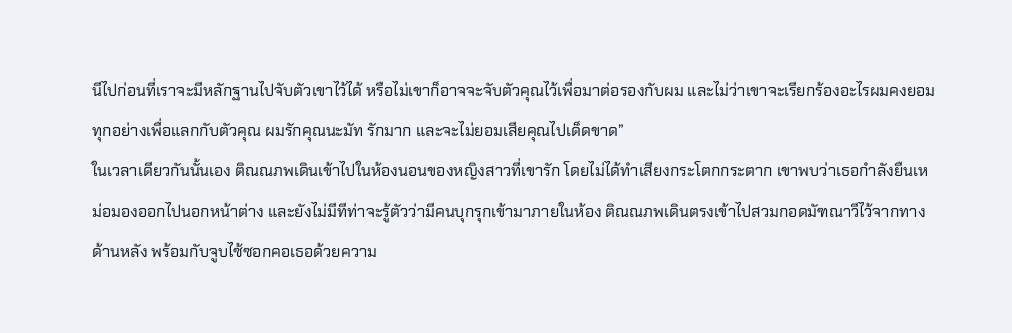นีไปก่อนที่เราจะมีหลักฐานไปจับตัวเขาไว้ได้ หรือไม่เขาก็อาจจะจับตัวคุณไว้เพื่อมาต่อรองกับผม และไม่ว่าเขาจะเรียกร้องอะไรผมคงยอมทุกอย่างเพื่อแลกกับตัวคุณ ผมรักคุณนะมัท รักมาก และจะไม่ยอมเสียคุณไปเด็ดขาด”
ในเวลาเดียวกันนั้นเอง ติณณภพเดินเข้าไปในห้องนอนของหญิงสาวที่เขารัก โดยไม่ได้ทำเสียงกระโตกกระตาก เขาพบว่าเธอกำลังยืนเหม่อมองออกไปนอกหน้าต่าง และยังไม่มีทีท่าจะรู้ตัวว่ามีคนบุกรุกเข้ามาภายในห้อง ติณณภพเดินตรงเข้าไปสวมกอดมัฑณาวีไว้จากทางด้านหลัง พร้อมกับจูบไซ้ซอกคอเธอด้วยความ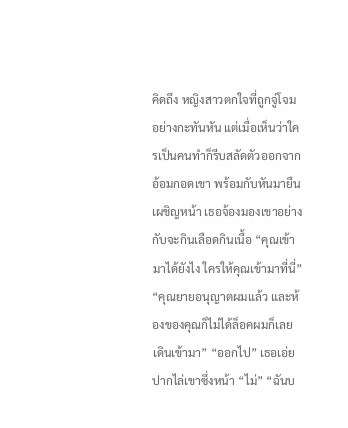คิดถึง หญิงสาวตกใจที่ถูกจู่โจมอย่างกะทันหัน แต่เมื่อเห็นว่าใครเป็นคนทำก็รีบสลัดตัวออกจากอ้อมกอดเขา พร้อมกับหันมายืนเผชิญหน้า เธอจ้องมองเขาอย่างกับจะกินเลือดกินเนื้อ “คุณเข้ามาได้ยังไง ใครให้คุณเข้ามาที่นี่” “คุณยายอนุญาตผมแล้ว และห้องของคุณก็ไม่ได้ล็อคผมก็เลยเดินเข้ามา” “ออกไป” เธอเอ่ยปากไล่เขาซึ่งหน้า “ไม่” “ฉันบ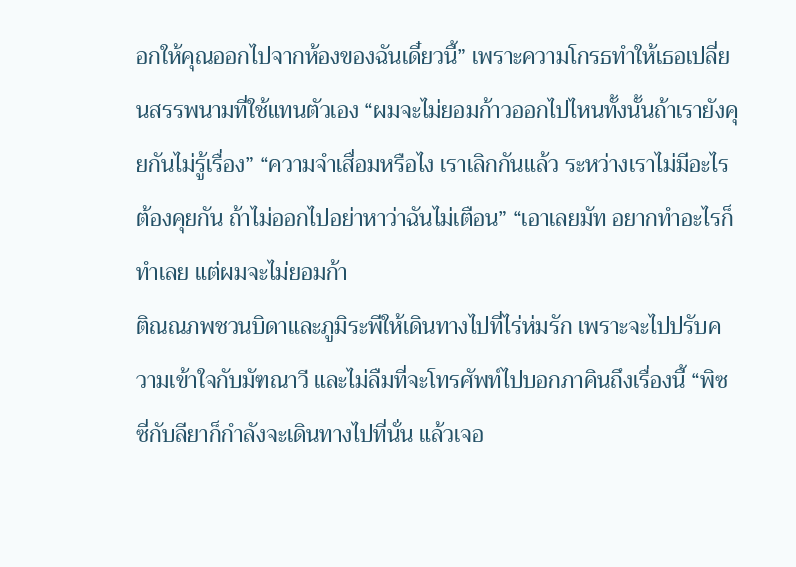อกให้คุณออกไปจากห้องของฉันเดี๋ยวนี้” เพราะความโกรธทำให้เธอเปลี่ยนสรรพนามที่ใช้แทนตัวเอง “ผมจะไม่ยอมก้าวออกไปไหนทั้งนั้นถ้าเรายังคุยกันไม่รู้เรื่อง” “ความจำเสื่อมหรือไง เราเลิกกันแล้ว ระหว่างเราไม่มีอะไรต้องคุยกัน ถ้าไม่ออกไปอย่าหาว่าฉันไม่เตือน” “เอาเลยมัท อยากทำอะไรก็ทำเลย แต่ผมจะไม่ยอมก้า
ติณณภพชวนบิดาและภูมิระพีให้เดินทางไปที่ไร่ห่มรัก เพราะจะไปปรับความเข้าใจกับมัฑณาวี และไม่ลืมที่จะโทรศัพท์ไปบอกภาคินถึงเรื่องนี้ “พิซซี่กับลียาก็กำลังจะเดินทางไปที่นั่น แล้วเจอ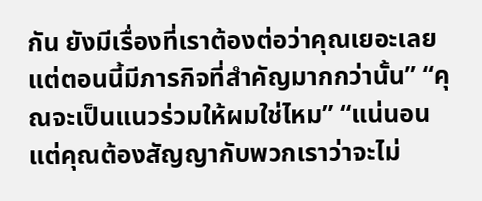กัน ยังมีเรื่องที่เราต้องต่อว่าคุณเยอะเลย แต่ตอนนี้มีภารกิจที่สำคัญมากกว่านั้น” “คุณจะเป็นแนวร่วมให้ผมใช่ไหม” “แน่นอน แต่คุณต้องสัญญากับพวกเราว่าจะไม่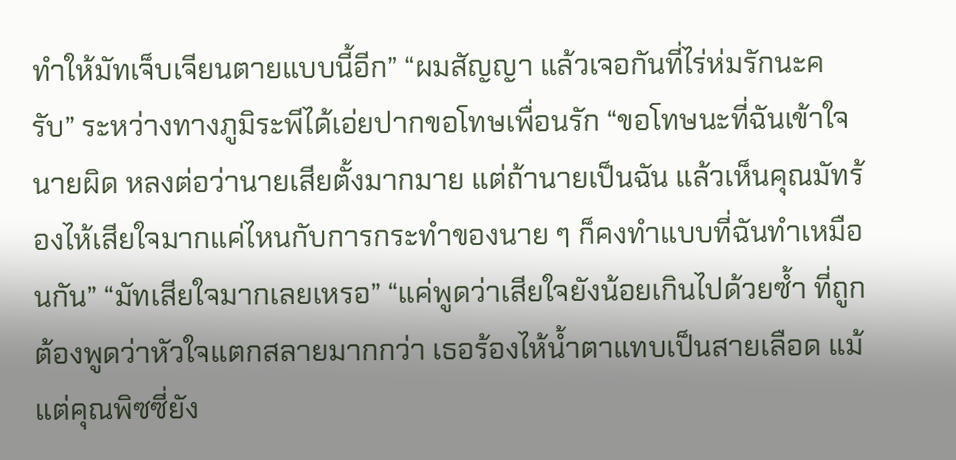ทำให้มัทเจ็บเจียนตายแบบนี้อีก” “ผมสัญญา แล้วเจอกันที่ไร่ห่มรักนะครับ” ระหว่างทางภูมิระพีได้เอ่ยปากขอโทษเพื่อนรัก “ขอโทษนะที่ฉันเข้าใจนายผิด หลงต่อว่านายเสียตั้งมากมาย แต่ถ้านายเป็นฉัน แล้วเห็นคุณมัทร้องไห้เสียใจมากแค่ไหนกับการกระทำของนาย ๆ ก็คงทำแบบที่ฉันทำเหมือนกัน” “มัทเสียใจมากเลยเหรอ” “แค่พูดว่าเสียใจยังน้อยเกินไปด้วยซ้ำ ที่ถูกต้องพูดว่าหัวใจแตกสลายมากกว่า เธอร้องไห้น้ำตาแทบเป็นสายเลือด แม้แต่คุณพิซซี่ยัง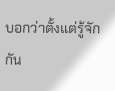บอกว่าตั้งแต่รู้จักกัน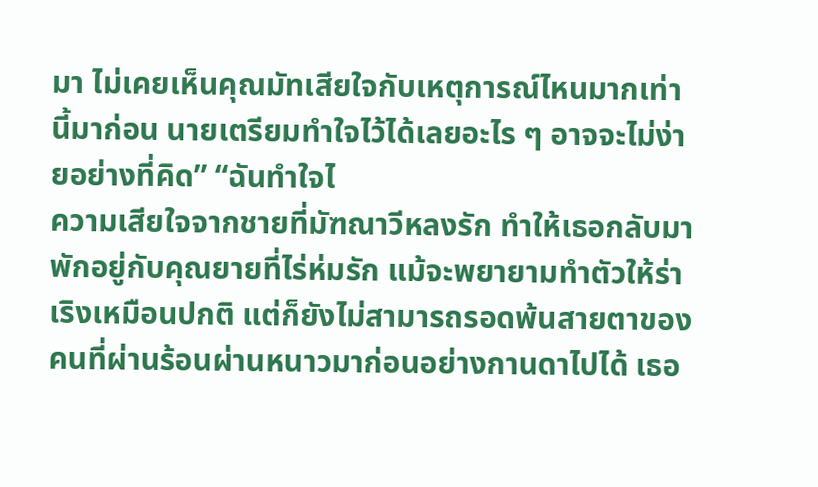มา ไม่เคยเห็นคุณมัทเสียใจกับเหตุการณ์ไหนมากเท่านี้มาก่อน นายเตรียมทำใจไว้ได้เลยอะไร ๆ อาจจะไม่ง่ายอย่างที่คิด” “ฉันทำใจไ
ความเสียใจจากชายที่มัฑณาวีหลงรัก ทำให้เธอกลับมาพักอยู่กับคุณยายที่ไร่ห่มรัก แม้จะพยายามทำตัวให้ร่าเริงเหมือนปกติ แต่ก็ยังไม่สามารถรอดพ้นสายตาของคนที่ผ่านร้อนผ่านหนาวมาก่อนอย่างกานดาไปได้ เธอ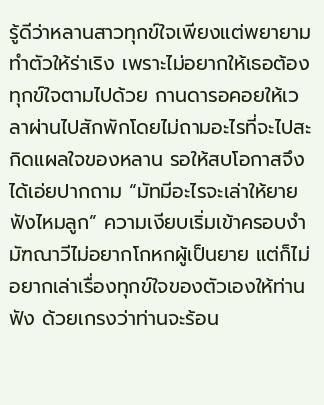รู้ดีว่าหลานสาวทุกข์ใจเพียงแต่พยายามทำตัวให้ร่าเริง เพราะไม่อยากให้เธอต้องทุกข์ใจตามไปด้วย กานดารอคอยให้เวลาผ่านไปสักพักโดยไม่ถามอะไรที่จะไปสะกิดแผลใจของหลาน รอให้สบโอกาสจึงได้เอ่ยปากถาม “มัทมีอะไรจะเล่าให้ยายฟังไหมลูก” ความเงียบเริ่มเข้าครอบงำ มัฑณาวีไม่อยากโกหกผู้เป็นยาย แต่ก็ไม่อยากเล่าเรื่องทุกข์ใจของตัวเองให้ท่านฟัง ด้วยเกรงว่าท่านจะร้อน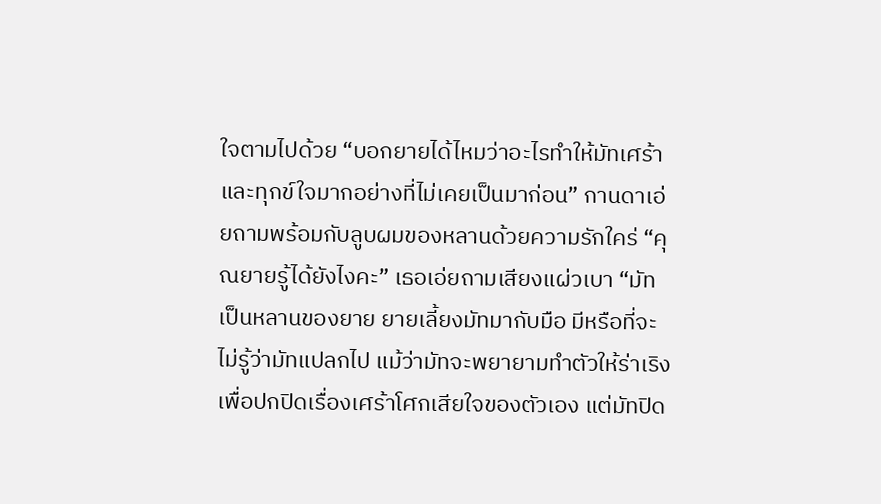ใจตามไปด้วย “บอกยายได้ไหมว่าอะไรทำให้มัทเศร้าและทุกข์ใจมากอย่างที่ไม่เคยเป็นมาก่อน” กานดาเอ่ยถามพร้อมกับลูบผมของหลานด้วยความรักใคร่ “คุณยายรู้ได้ยังไงคะ” เธอเอ่ยถามเสียงแผ่วเบา “มัทเป็นหลานของยาย ยายเลี้ยงมัทมากับมือ มีหรือที่จะไม่รู้ว่ามัทแปลกไป แม้ว่ามัทจะพยายามทำตัวให้ร่าเริง เพื่อปกปิดเรื่องเศร้าโศกเสียใจของตัวเอง แต่มัทปิด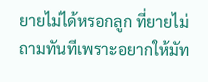ยายไม่ได้หรอกลูก ที่ยายไม่ถามทันทีเพราะอยากให้มัท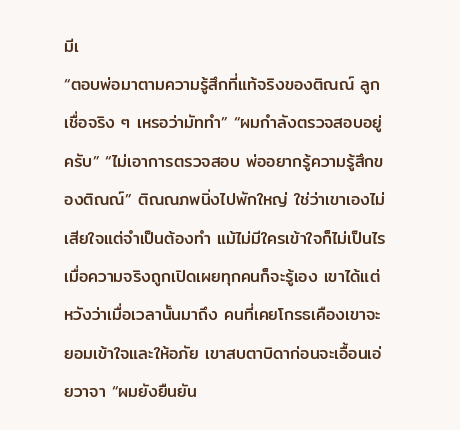มีเ
“ตอบพ่อมาตามความรู้สึกที่แท้จริงของติณณ์ ลูกเชื่อจริง ๆ เหรอว่ามัททำ” “ผมกำลังตรวจสอบอยู่ครับ” “ไม่เอาการตรวจสอบ พ่ออยากรู้ความรู้สึกของติณณ์” ติณณภพนิ่งไปพักใหญ่ ใช่ว่าเขาเองไม่เสียใจแต่จำเป็นต้องทำ แม้ไม่มีใครเข้าใจก็ไม่เป็นไร เมื่อความจริงถูกเปิดเผยทุกคนก็จะรู้เอง เขาได้แต่หวังว่าเมื่อเวลานั้นมาถึง คนที่เคยโกรธเคืองเขาจะยอมเข้าใจและให้อภัย เขาสบตาบิดาก่อนจะเอื้อนเอ่ยวาจา “ผมยังยืนยัน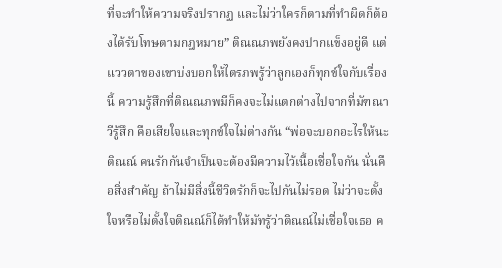ที่จะทำให้ความจริงปรากฏ และไม่ว่าใครก็ตามที่ทำผิดก็ต้องได้รับโทษตามกฎหมาย” ติณณภพยังคงปากแข็งอยู่ดี แต่แววตาของเขาบ่งบอกให้ไตรภพรู้ว่าลูกเองก็ทุกข์ใจกับเรื่องนี้ ความรู้สึกที่ติณณภพมีก็คงจะไม่แตกต่างไปจากที่มัฑณาวีรู้สึก คือเสียใจและทุกข์ใจไม่ต่างกัน “พ่อจะบอกอะไรให้นะติณณ์ คนรักกันจำเป็นจะต้องมีความไว้เนื้อเชื่อใจกัน นั่นคือสิ่งสำคัญ ถ้าไม่มีสิ่งนี้ชีวิตรักก็จะไปกันไม่รอด ไม่ว่าจะตั้งใจหรือไม่ตั้งใจติณณ์ก็ได้ทำให้มัทรู้ว่าติณณ์ไม่เชื่อใจเธอ ค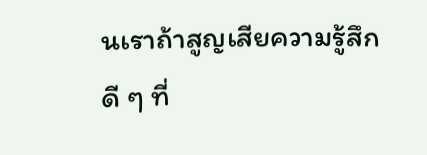นเราถ้าสูญเสียความรู้สึกดี ๆ ที่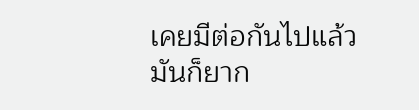เคยมีต่อกันไปแล้ว มันก็ยาก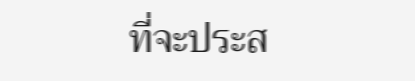ที่จะประส